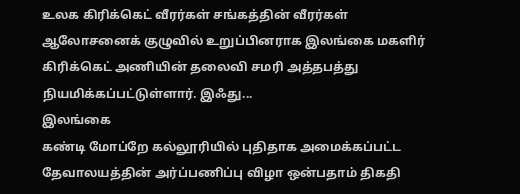உலக கிரிக்கெட் வீரர்கள் சங்கத்தின் வீரர்கள் ஆலோசனைக் குழுவில் உறுப்பினராக இலங்கை மகளிர் கிரிக்கெட் அணியின் தலைவி சமரி அத்தபத்து நியமிக்கப்பட்டுள்ளார். இஃது...
இலங்கை
கண்டி மோப்றே கல்லூரியில் புதிதாக அமைக்கப்பட்ட தேவாலயத்தின் அர்ப்பணிப்பு விழா ஒன்பதாம் திகதி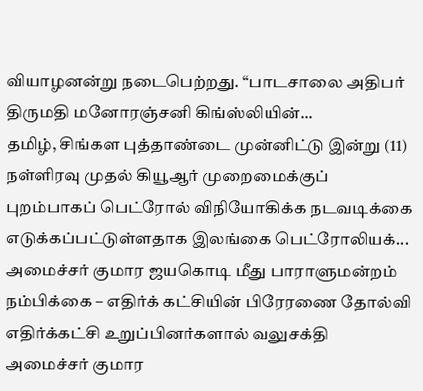வியாழனன்று நடைபெற்றது. “பாடசாலை அதிபர் திருமதி மனோரஞ்சனி கிங்ஸ்லியின்...
தமிழ், சிங்கள புத்தாண்டை முன்னிட்டு இன்று (11) நள்ளிரவு முதல் கியூஆர் முறைமைக்குப் புறம்பாகப் பெட்ரோல் விநியோகிக்க நடவடிக்கை எடுக்கப்பட்டுள்ளதாக இலங்கை பெட்ரோலியக்...
அமைச்சர் குமார ஜயகொடி மீது பாராளுமன்றம் நம்பிக்கை – எதிர்க் கட்சியின் பிரேரணை தோல்வி எதிர்க்கட்சி உறுப்பினர்களால் வலுசக்தி அமைச்சர் குமார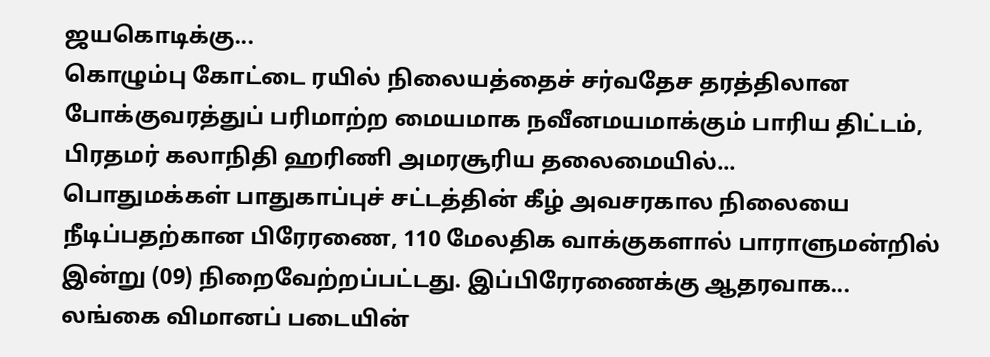ஜயகொடிக்கு...
கொழும்பு கோட்டை ரயில் நிலையத்தைச் சர்வதேச தரத்திலான போக்குவரத்துப் பரிமாற்ற மையமாக நவீனமயமாக்கும் பாரிய திட்டம், பிரதமர் கலாநிதி ஹரிணி அமரசூரிய தலைமையில்...
பொதுமக்கள் பாதுகாப்புச் சட்டத்தின் கீழ் அவசரகால நிலையை நீடிப்பதற்கான பிரேரணை, 110 மேலதிக வாக்குகளால் பாராளுமன்றில் இன்று (09) நிறைவேற்றப்பட்டது. இப்பிரேரணைக்கு ஆதரவாக...
லங்கை விமானப் படையின்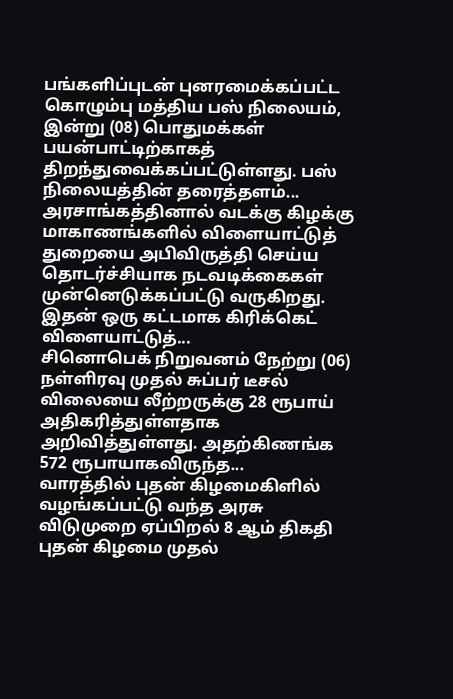பங்களிப்புடன் புனரமைக்கப்பட்ட கொழும்பு மத்திய பஸ் நிலையம், இன்று (08) பொதுமக்கள் பயன்பாட்டிற்காகத் திறந்துவைக்கப்பட்டுள்ளது. பஸ் நிலையத்தின் தரைத்தளம்...
அரசாங்கத்தினால் வடக்கு கிழக்கு மாகாணங்களில் விளையாட்டுத் துறையை அபிவிருத்தி செய்ய தொடர்ச்சியாக நடவடிக்கைகள் முன்னெடுக்கப்பட்டு வருகிறது. இதன் ஒரு கட்டமாக கிரிக்கெட் விளையாட்டுத்...
சினொபெக் நிறுவனம் நேற்று (06) நள்ளிரவு முதல் சுப்பர் டீசல் விலையை லீற்றருக்கு 28 ரூபாய் அதிகரித்துள்ளதாக அறிவித்துள்ளது. அதற்கிணங்க 572 ரூபாயாகவிருந்த...
வாரத்தில் புதன் கிழமைகிளில் வழங்கப்பட்டு வந்த அரசு விடுமுறை ஏப்பிறல் 8 ஆம் திகதி புதன் கிழமை முதல்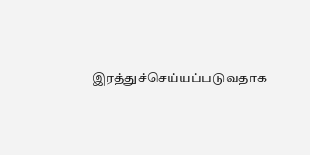இரத்துச்செய்யப்படுவதாக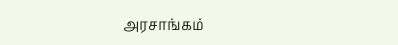அரசாங்கம்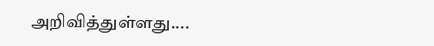அறிவித்துள்ளது....